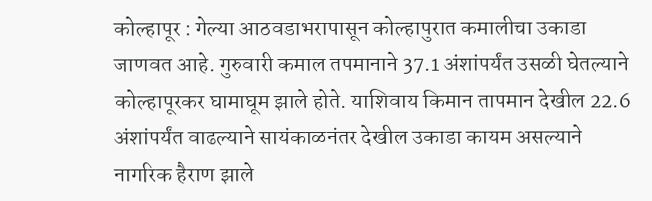कोल्हापूर : गेल्या आठवडाभरापासून कोल्हापुरात कमालीचा उकाडा जाणवत आहे. गुरुवारी कमाल तपमानाने 37.1 अंशांपर्यंत उसळी घेतल्याने कोल्हापूरकर घामाघूम झाले होते. याशिवाय किमान तापमान देखील 22.6 अंशांपर्यंत वाढल्याने सायंकाळनंतर देखील उकाडा कायम असल्याने नागरिक हैराण झाले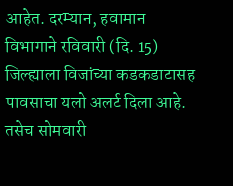आहेत. दरम्यान, हवामान विभागाने रविवारी (दि. 15) जिल्ह्याला विजांच्या कडकडाटासह पावसाचा यलो अलर्ट दिला आहे. तसेच सोमवारी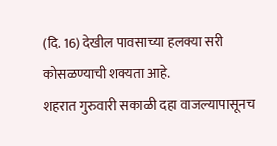(दि. 16) देखील पावसाच्या हलक्या सरी कोसळण्याची शक्यता आहे.
शहरात गुरुवारी सकाळी दहा वाजल्यापासूनच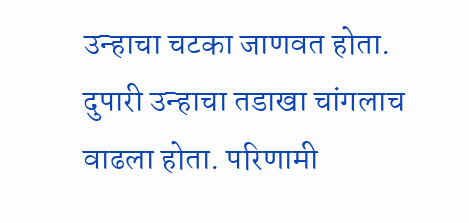उन्हाचा चटका जाणवत होता. दुपारी उन्हाचा तडाखा चांगलाच वाढला होता. परिणामी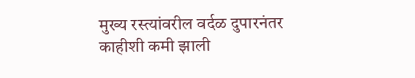मुख्य रस्त्यांवरील वर्दळ दुपारनंतर काहीशी कमी झाली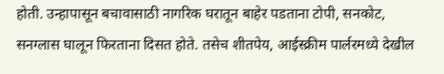होती. उन्हापासून बचावासाठी नागरिक घरातून बाहेर पडताना टोपी, सनकोट, सनग्लास घालून फिरताना दिसत होते. तसेच शीतपेय, आईस्क्रीम पार्लरमध्ये देखील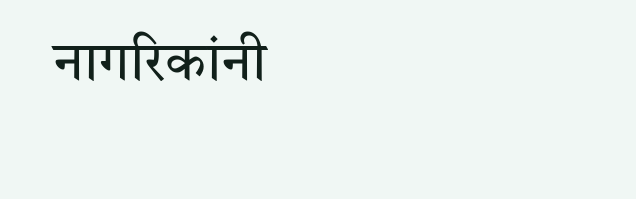नागरिकांनी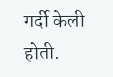गर्दी केली होती.